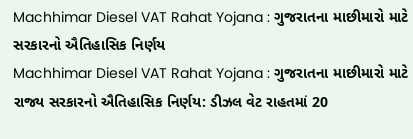Machhimar Diesel VAT Rahat Yojana : ગુજરાતના માછીમારો માટે સરકારનો ઐતિહાસિક નિર્ણય
Machhimar Diesel VAT Rahat Yojana : ગુજરાતના માછીમારો માટે રાજ્ય સરકારનો ઐતિહાસિક નિર્ણય: ડીઝલ વેટ રાહતમાં 20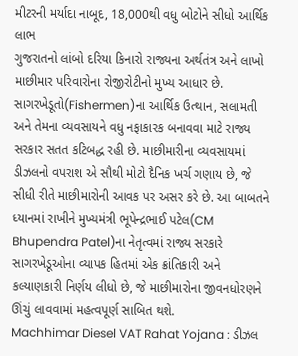મીટરની મર્યાદા નાબૂદ, 18,000થી વધુ બોટોને સીધો આર્થિક લાભ
ગુજરાતનો લાંબો દરિયા કિનારો રાજ્યના અર્થતંત્ર અને લાખો માછીમાર પરિવારોના રોજીરોટીનો મુખ્ય આધાર છે. સાગરખેડૂતો(Fishermen)ના આર્થિક ઉત્થાન, સલામતી અને તેમના વ્યવસાયને વધુ નફાકારક બનાવવા માટે રાજ્ય સરકાર સતત કટિબદ્ધ રહી છે. માછીમારીના વ્યવસાયમાં ડીઝલનો વપરાશ એ સૌથી મોટો દૈનિક ખર્ચ ગણાય છે, જે સીધી રીતે માછીમારોની આવક પર અસર કરે છે. આ બાબતને ધ્યાનમાં રાખીને મુખ્યમંત્રી ભૂપેન્દ્રભાઈ પટેલ(CM Bhupendra Patel)ના નેતૃત્વમાં રાજ્ય સરકારે સાગરખેડૂઓના વ્યાપક હિતમાં એક ક્રાંતિકારી અને કલ્યાણકારી નિર્ણય લીધો છે, જે માછીમારોના જીવનધોરણને ઊંચું લાવવામાં મહત્વપૂર્ણ સાબિત થશે.
Machhimar Diesel VAT Rahat Yojana : ડીઝલ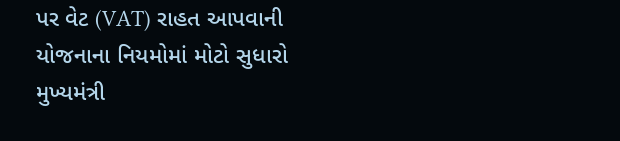પર વેટ (VAT) રાહત આપવાની યોજનાના નિયમોમાં મોટો સુધારો
મુખ્યમંત્રી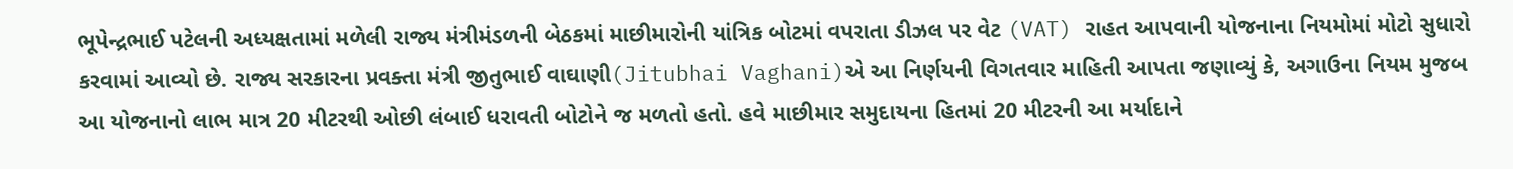ભૂપેન્દ્રભાઈ પટેલની અધ્યક્ષતામાં મળેલી રાજ્ય મંત્રીમંડળની બેઠકમાં માછીમારોની યાંત્રિક બોટમાં વપરાતા ડીઝલ પર વેટ (VAT) રાહત આપવાની યોજનાના નિયમોમાં મોટો સુધારો કરવામાં આવ્યો છે. રાજ્ય સરકારના પ્રવક્તા મંત્રી જીતુભાઈ વાઘાણી(Jitubhai Vaghani)એ આ નિર્ણયની વિગતવાર માહિતી આપતા જણાવ્યું કે, અગાઉના નિયમ મુજબ આ યોજનાનો લાભ માત્ર 20 મીટરથી ઓછી લંબાઈ ધરાવતી બોટોને જ મળતો હતો. હવે માછીમાર સમુદાયના હિતમાં 20 મીટરની આ મર્યાદાને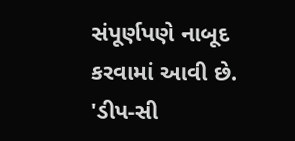સંપૂર્ણપણે નાબૂદ કરવામાં આવી છે.
'ડીપ-સી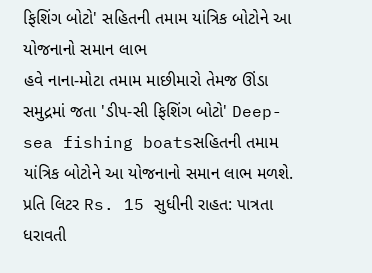ફિશિંગ બોટો' સહિતની તમામ યાંત્રિક બોટોને આ યોજનાનો સમાન લાભ
હવે નાના-મોટા તમામ માછીમારો તેમજ ઊંડા સમુદ્રમાં જતા 'ડીપ-સી ફિશિંગ બોટો' Deep-sea fishing boatsસહિતની તમામ યાંત્રિક બોટોને આ યોજનાનો સમાન લાભ મળશે.
પ્રતિ લિટર Rs. 15 સુધીની રાહત: પાત્રતા ધરાવતી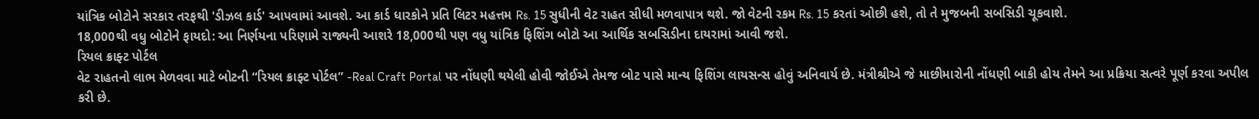યાંત્રિક બોટોને સરકાર તરફથી 'ડીઝલ કાર્ડ' આપવામાં આવશે. આ કાર્ડ ધારકોને પ્રતિ લિટર મહત્તમ Rs. 15 સુધીની વેટ રાહત સીધી મળવાપાત્ર થશે. જો વેટની રકમ Rs. 15 કરતાં ઓછી હશે, તો તે મુજબની સબસિડી ચૂકવાશે.
18,000થી વધુ બોટોને ફાયદો: આ નિર્ણયના પરિણામે રાજ્યની આશરે 18,000થી પણ વધુ યાંત્રિક ફિશિંગ બોટો આ આર્થિક સબસિડીના દાયરામાં આવી જશે.
રિયલ ક્રાફ્ટ પોર્ટલ
વેટ રાહતનો લાભ મેળવવા માટે બોટની “રિયલ ક્રાફ્ટ પોર્ટલ” -Real Craft Portal પર નોંધણી થયેલી હોવી જોઈએ તેમજ બોટ પાસે માન્ય ફિશિંગ લાયસન્સ હોવું અનિવાર્ય છે. મંત્રીશ્રીએ જે માછીમારોની નોંધણી બાકી હોય તેમને આ પ્રક્રિયા સત્વરે પૂર્ણ કરવા અપીલ કરી છે.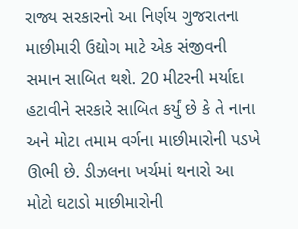રાજ્ય સરકારનો આ નિર્ણય ગુજરાતના માછીમારી ઉદ્યોગ માટે એક સંજીવની સમાન સાબિત થશે. 20 મીટરની મર્યાદા હટાવીને સરકારે સાબિત કર્યું છે કે તે નાના અને મોટા તમામ વર્ગના માછીમારોની પડખે ઊભી છે. ડીઝલના ખર્ચમાં થનારો આ મોટો ઘટાડો માછીમારોની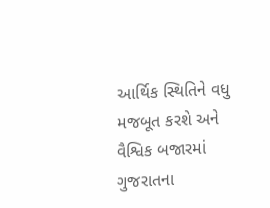આર્થિક સ્થિતિને વધુ મજબૂત કરશે અને વૈશ્વિક બજારમાં ગુજરાતના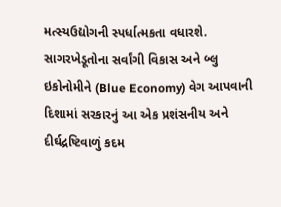મત્સ્યઉદ્યોગની સ્પર્ધાત્મકતા વધારશે. સાગરખેડૂતોના સર્વાંગી વિકાસ અને બ્લુ ઇકોનોમીને (Blue Economy) વેગ આપવાની દિશામાં સરકારનું આ એક પ્રશંસનીય અને દીર્ઘદ્રષ્ટિવાળું કદમ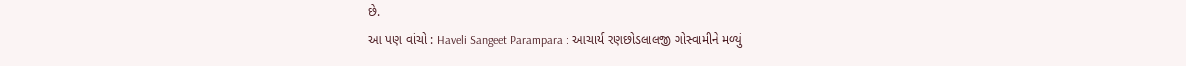છે.
આ પણ વાંચો : Haveli Sangeet Parampara : આચાર્ય રણછોડલાલજી ગોસ્વામીને મળ્યું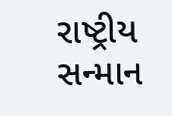રાષ્ટ્રીય સન્માન